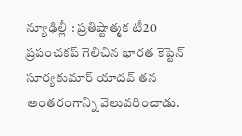న్యూఢిల్లీ : ప్రతిష్టాత్మక టీ20 ప్రపంచకప్ గెలిచిన భారత కెప్టెన్ సూర్యకుమార్ యాదవ్ తన అంతరంగాన్ని వెలువరించాడు.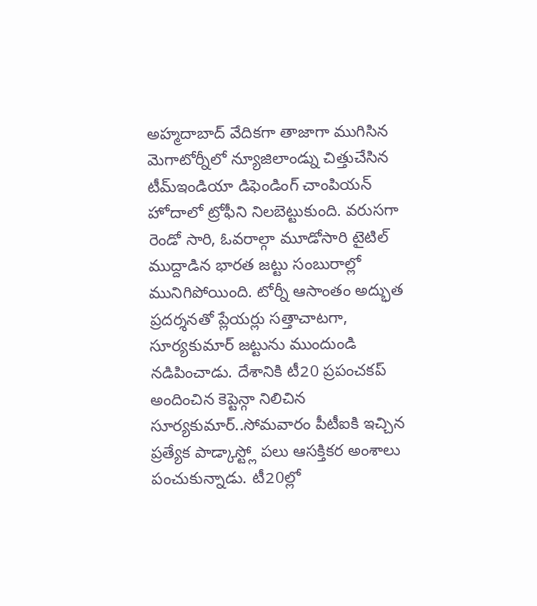అహ్మదాబాద్ వేదికగా తాజాగా ముగిసిన మెగాటోర్నీలో న్యూజిలాండ్ను చిత్తుచేసిన టీమ్ఇండియా డిఫెండింగ్ చాంపియన్ హోదాలో ట్రోఫీని నిలబెట్టుకుంది. వరుసగా రెండో సారి, ఓవరాల్గా మూడోసారి టైటిల్ ముద్దాడిన భారత జట్టు సంబురాల్లో మునిగిపోయింది. టోర్నీ ఆసాంతం అద్భుత ప్రదర్శనతో ప్లేయర్లు సత్తాచాటగా, సూర్యకుమార్ జట్టును ముందుండి నడిపించాడు. దేశానికి టీ20 ప్రపంచకప్ అందించిన కెప్టెన్గా నిలిచిన సూర్యకుమార్..సోమవారం పీటీఐకి ఇచ్చిన ప్రత్యేక పాడ్కాస్ట్లో పలు ఆసక్తికర అంశాలు పంచుకున్నాడు. టీ20ల్లో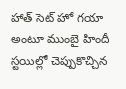హాత్ సెట్ హో గయా అంటూ ముంబై హిందీ స్టయిల్లో చెప్పుకొచ్చిన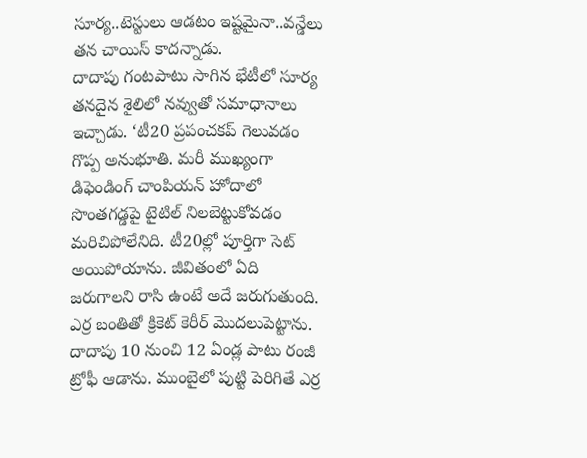సూర్య..టెస్టులు ఆడటం ఇష్టమైనా..వన్డేలు తన చాయిస్ కాదన్నాడు.
దాదాపు గంటపాటు సాగిన భేటీలో సూర్య తనదైన శైలిలో నవ్వుతో సమాధానాలు ఇచ్చాడు. ‘టీ20 ప్రపంచకప్ గెలువడం గొప్ప అనుభూతి. మరీ ముఖ్యంగా డిఫెండింగ్ చాంపియన్ హోదాలో సొంతగడ్డపై టైటిల్ నిలబెట్టుకోవడం మరిచిపోలేనిది. టీ20ల్లో పూర్తిగా సెట్ అయిపోయాను. జీవితంలో ఏది జరుగాలని రాసి ఉంటే అదే జరుగుతుంది. ఎర్ర బంతితో క్రికెట్ కెరీర్ మొదలుపెట్టాను. దాదాపు 10 నుంచి 12 ఏండ్ల పాటు రంజీ ట్రోఫీ ఆడాను. ముంబైలో పుట్టి పెరిగితే ఎర్ర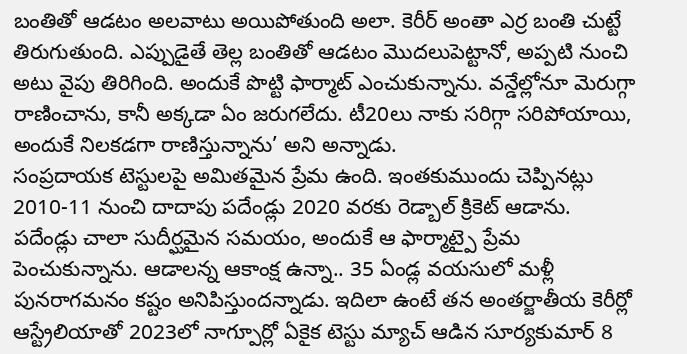బంతితో ఆడటం అలవాటు అయిపోతుంది అలా. కెరీర్ అంతా ఎర్ర బంతి చుట్టే తిరుగుతుంది. ఎప్పుడైతే తెల్ల బంతితో ఆడటం మొదలుపెట్టానో, అప్పటి నుంచి అటు వైపు తిరిగింది. అందుకే పొట్టి ఫార్మాట్ ఎంచుకున్నాను. వన్డేల్లోనూ మెరుగ్గా రాణించాను, కానీ అక్కడా ఏం జరుగలేదు. టీ20లు నాకు సరిగ్గా సరిపోయాయి, అందుకే నిలకడగా రాణిస్తున్నాను’ అని అన్నాడు.
సంప్రదాయక టెస్టులపై అమితమైన ప్రేమ ఉంది. ఇంతకుముందు చెప్పినట్లు 2010-11 నుంచి దాదాపు పదేండ్లు 2020 వరకు రెడ్బాల్ క్రికెట్ ఆడాను. పదేండ్లు చాలా సుదీర్ఘమైన సమయం, అందుకే ఆ ఫార్మాట్పై ప్రేమ పెంచుకున్నాను. ఆడాలన్న ఆకాంక్ష ఉన్నా.. 35 ఏండ్ల వయసులో మళ్లీ పునరాగమనం కష్టం అనిపిస్తుందన్నాడు. ఇదిలా ఉంటే తన అంతర్జాతీయ కెరీర్లో ఆస్ట్రేలియాతో 2023లో నాగ్పూర్లో ఏకైక టెస్టు మ్యాచ్ ఆడిన సూర్యకుమార్ 8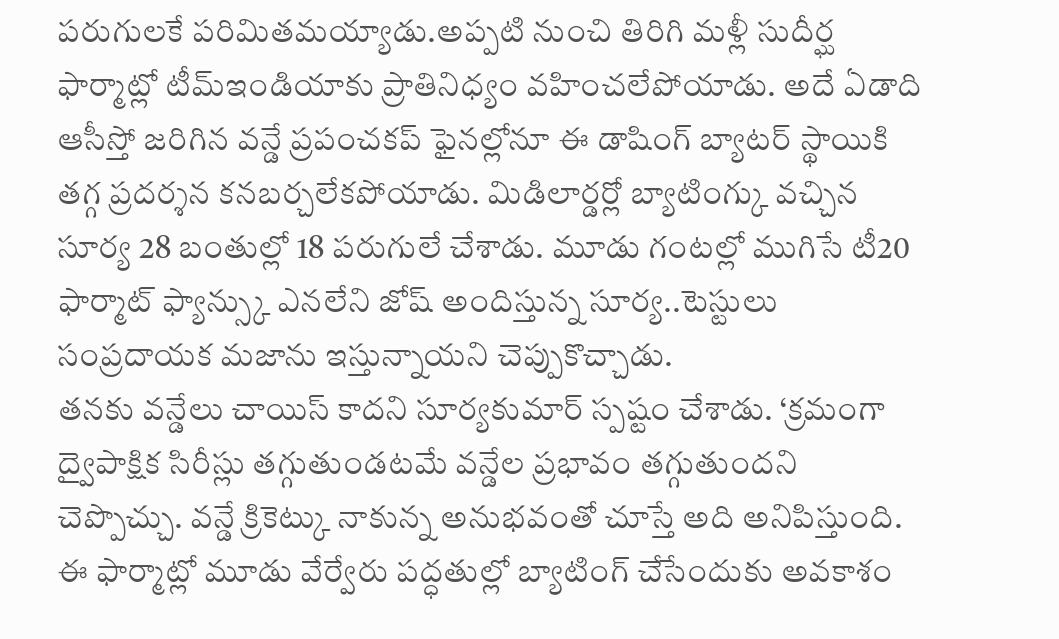పరుగులకే పరిమితమయ్యాడు.అప్పటి నుంచి తిరిగి మళ్లీ సుదీర్ఘ ఫార్మాట్లో టీమ్ఇండియాకు ప్రాతినిధ్యం వహించలేపోయాడు. అదే ఏడాది ఆసీస్తో జరిగిన వన్డే ప్రపంచకప్ ఫైనల్లోనూ ఈ డాషింగ్ బ్యాటర్ స్థాయికి తగ్గ ప్రదర్శన కనబర్చలేకపోయాడు. మిడిలార్డర్లో బ్యాటింగ్కు వచ్చిన సూర్య 28 బంతుల్లో 18 పరుగులే చేశాడు. మూడు గంటల్లో ముగిసే టీ20 ఫార్మాట్ ఫ్యాన్స్కు ఎనలేని జోష్ అందిస్తున్న సూర్య..టెస్టులు సంప్రదాయక మజాను ఇస్తున్నాయని చెప్పుకొచ్చాడు.
తనకు వన్డేలు చాయిస్ కాదని సూర్యకుమార్ స్పష్టం చేశాడు. ‘క్రమంగా ద్వైపాక్షిక సిరీస్లు తగ్గుతుండటమే వన్డేల ప్రభావం తగ్గుతుందని చెప్పొచ్చు. వన్డే క్రికెట్కు నాకున్న అనుభవంతో చూస్తే అది అనిపిస్తుంది. ఈ ఫార్మాట్లో మూడు వేర్వేరు పద్ధతుల్లో బ్యాటింగ్ చేసేందుకు అవకాశం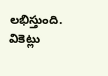లభిస్తుంది. వికెట్లు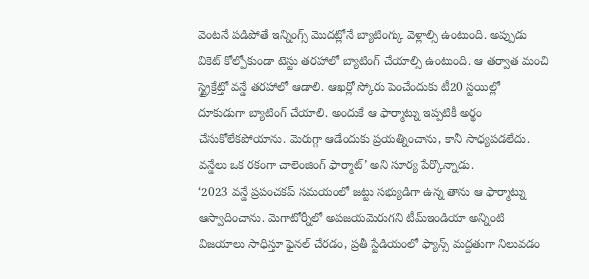వెంటనే పడిపోతే ఇన్నింగ్స్ మొదట్లోనే బ్యాటింగ్కు వెళ్లాల్సి ఉంటుంది. అప్పుడు వికెట్ కోల్పోకుండా టెస్టు తరహాలో బ్యాటింగ్ చేయాల్సి ఉంటుంది. ఆ తర్వాత మంచి స్ట్రైక్రేట్తో వన్డే తరహాలో ఆడాలి. ఆఖర్లో స్కోరు పెంచేందుకు టీ20 స్టయిల్లో దూకుడుగా బ్యాటింగ్ చేయాలి. అందుకే ఆ ఫార్మాట్ను ఇప్పటికీ అర్థం చేసుకోలేకపోయాను. మెరుగ్గా ఆడేందుకు ప్రయత్నించాను, కానీ సాధ్యపడలేదు. వన్డేలు ఒక రకంగా చాలెంజింగ్ ఫార్మాట్’ అని సూర్య పేర్కొన్నాడు.
‘2023 వన్డే ప్రపంచకప్ సమయంలో జట్టు సభ్యుడిగా ఉన్న తాను ఆ ఫార్మాట్ను ఆస్వాదించాను. మెగాటోర్నీలో అపజయమెరుగని టీమ్ఇండియా అన్నింటి విజయాలు సాధిస్తూ ఫైనల్ చేరడం, ప్రతీ స్టేడియంలో ఫ్యాన్స్ మద్దతుగా నిలువడం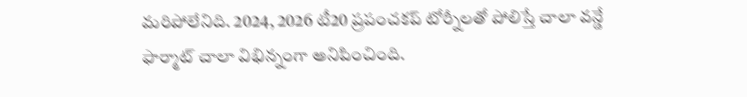మరిపోలేనిది. 2024, 2026 టీ20 ప్రపంచకప్ టోర్నీలతో పోలిస్తే చాలా వన్డే ఫార్మాట్ చాలా విభిన్నంగా అనిపించింది.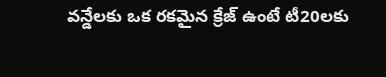వన్డేలకు ఒక రకమైన క్రేజ్ ఉంటే టీ20లకు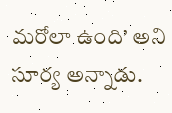మరోలా ఉంది’ అని సూర్య అన్నాడు.